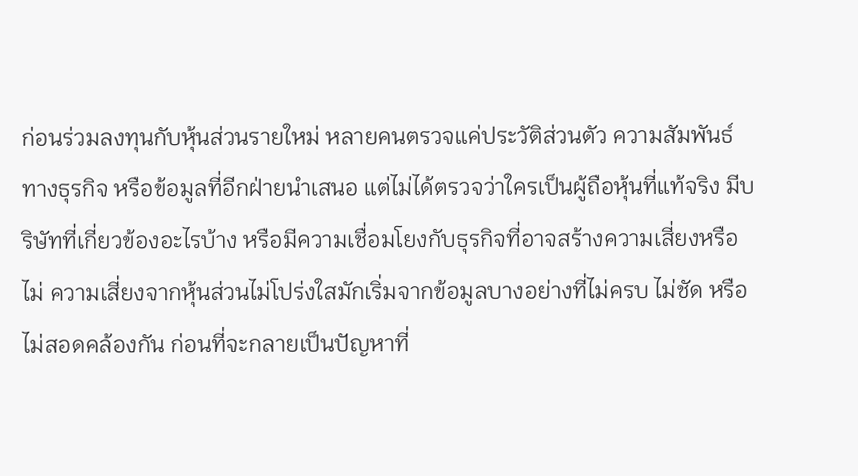ก่อนร่วมลงทุนกับหุ้นส่วนรายใหม่ หลายคนตรวจแค่ประวัติส่วนตัว ความสัมพันธ์ทางธุรกิจ หรือข้อมูลที่อีกฝ่ายนำเสนอ แต่ไม่ได้ตรวจว่าใครเป็นผู้ถือหุ้นที่แท้จริง มีบริษัทที่เกี่ยวข้องอะไรบ้าง หรือมีความเชื่อมโยงกับธุรกิจที่อาจสร้างความเสี่ยงหรือไม่ ความเสี่ยงจากหุ้นส่วนไม่โปร่งใสมักเริ่มจากข้อมูลบางอย่างที่ไม่ครบ ไม่ชัด หรือไม่สอดคล้องกัน ก่อนที่จะกลายเป็นปัญหาที่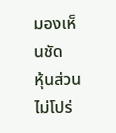มองเห็นชัด
หุ้นส่วนไม่โปร่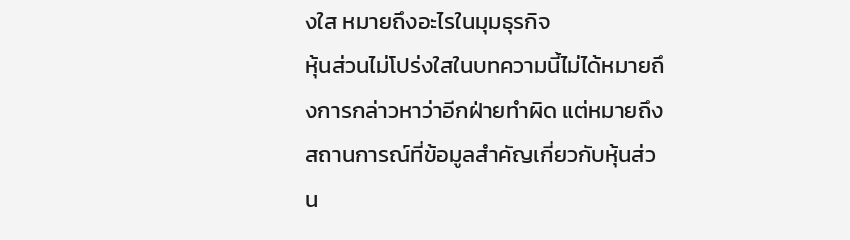งใส หมายถึงอะไรในมุมธุรกิจ
หุ้นส่วนไม่โปร่งใสในบทความนี้ไม่ได้หมายถึงการกล่าวหาว่าอีกฝ่ายทำผิด แต่หมายถึงสถานการณ์ที่ข้อมูลสำคัญเกี่ยวกับหุ้นส่วน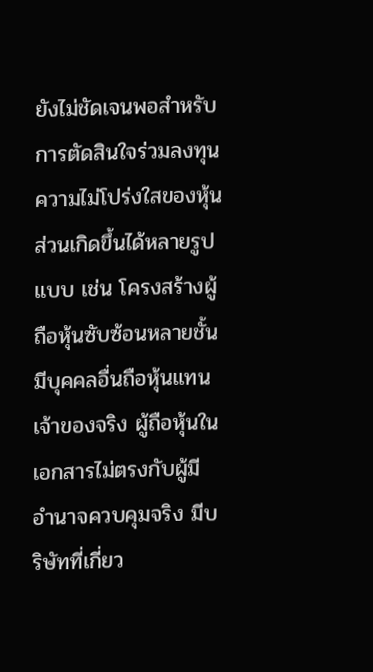ยังไม่ชัดเจนพอสำหรับการตัดสินใจร่วมลงทุน
ความไม่โปร่งใสของหุ้นส่วนเกิดขึ้นได้หลายรูปแบบ เช่น โครงสร้างผู้ถือหุ้นซับซ้อนหลายชั้น มีบุคคลอื่นถือหุ้นแทนเจ้าของจริง ผู้ถือหุ้นในเอกสารไม่ตรงกับผู้มีอำนาจควบคุมจริง มีบริษัทที่เกี่ยว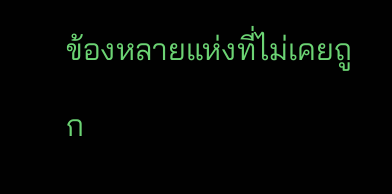ข้องหลายแห่งที่ไม่เคยถูก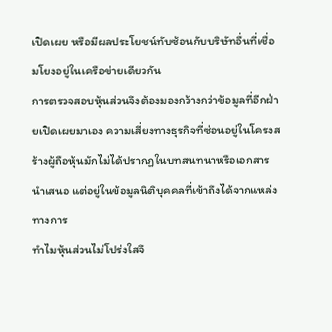เปิดเผย หรือมีผลประโยชน์ทับซ้อนกับบริษัทอื่นที่เชื่อมโยงอยู่ในเครือข่ายเดียวกัน
การตรวจสอบหุ้นส่วนจึงต้องมองกว้างกว่าข้อมูลที่อีกฝ่ายเปิดเผยมาเอง ความเสี่ยงทางธุรกิจที่ซ่อนอยู่ในโครงสร้างผู้ถือหุ้นมักไม่ได้ปรากฏในบทสนทนาหรือเอกสารนำเสนอ แต่อยู่ในข้อมูลนิติบุคคลที่เข้าถึงได้จากแหล่งทางการ
ทำไมหุ้นส่วนไม่โปร่งใสจึ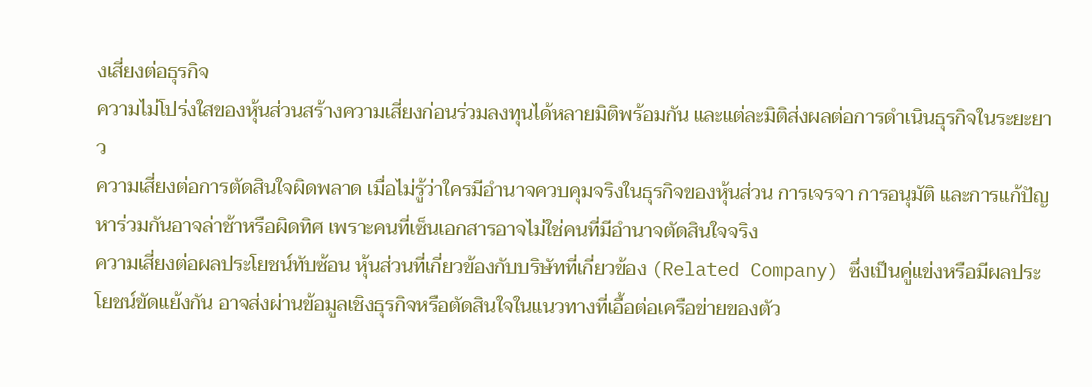งเสี่ยงต่อธุรกิจ
ความไม่โปร่งใสของหุ้นส่วนสร้างความเสี่ยงก่อนร่วมลงทุนได้หลายมิติพร้อมกัน และแต่ละมิติส่งผลต่อการดำเนินธุรกิจในระยะยาว
ความเสี่ยงต่อการตัดสินใจผิดพลาด เมื่อไม่รู้ว่าใครมีอำนาจควบคุมจริงในธุรกิจของหุ้นส่วน การเจรจา การอนุมัติ และการแก้ปัญหาร่วมกันอาจล่าช้าหรือผิดทิศ เพราะคนที่เซ็นเอกสารอาจไม่ใช่คนที่มีอำนาจตัดสินใจจริง
ความเสี่ยงต่อผลประโยชน์ทับซ้อน หุ้นส่วนที่เกี่ยวข้องกับบริษัทที่เกี่ยวข้อง (Related Company) ซึ่งเป็นคู่แข่งหรือมีผลประโยชน์ขัดแย้งกัน อาจส่งผ่านข้อมูลเชิงธุรกิจหรือตัดสินใจในแนวทางที่เอื้อต่อเครือข่ายของตัว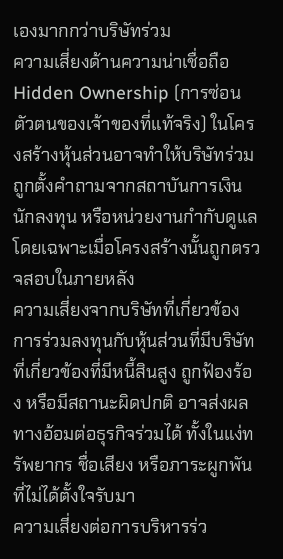เองมากกว่าบริษัทร่วม
ความเสี่ยงด้านความน่าเชื่อถือ Hidden Ownership (การซ่อนตัวตนของเจ้าของที่แท้จริง) ในโครงสร้างหุ้นส่วนอาจทำให้บริษัทร่วมถูกตั้งคำถามจากสถาบันการเงิน นักลงทุน หรือหน่วยงานกำกับดูแล โดยเฉพาะเมื่อโครงสร้างนั้นถูกตรวจสอบในภายหลัง
ความเสี่ยงจากบริษัทที่เกี่ยวข้อง การร่วมลงทุนกับหุ้นส่วนที่มีบริษัทที่เกี่ยวข้องที่มีหนี้สินสูง ถูกฟ้องร้อง หรือมีสถานะผิดปกติ อาจส่งผลทางอ้อมต่อธุรกิจร่วมได้ ทั้งในแง่ทรัพยากร ชื่อเสียง หรือภาระผูกพันที่ไม่ได้ตั้งใจรับมา
ความเสี่ยงต่อการบริหารร่ว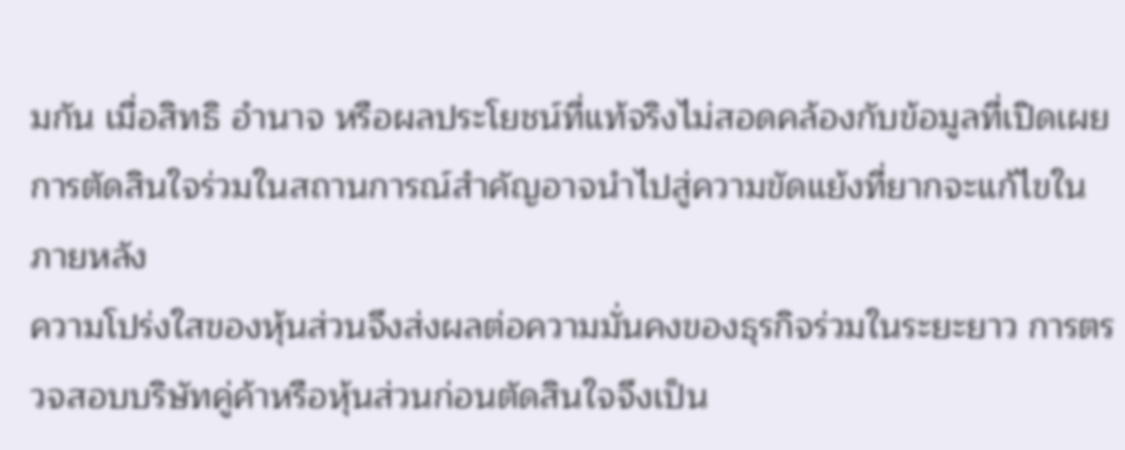มกัน เมื่อสิทธิ อำนาจ หรือผลประโยชน์ที่แท้จริงไม่สอดคล้องกับข้อมูลที่เปิดเผย การตัดสินใจร่วมในสถานการณ์สำคัญอาจนำไปสู่ความขัดแย้งที่ยากจะแก้ไขในภายหลัง
ความโปร่งใสของหุ้นส่วนจึงส่งผลต่อความมั่นคงของธุรกิจร่วมในระยะยาว การตรวจสอบบริษัทคู่ค้าหรือหุ้นส่วนก่อนตัดสินใจจึงเป็น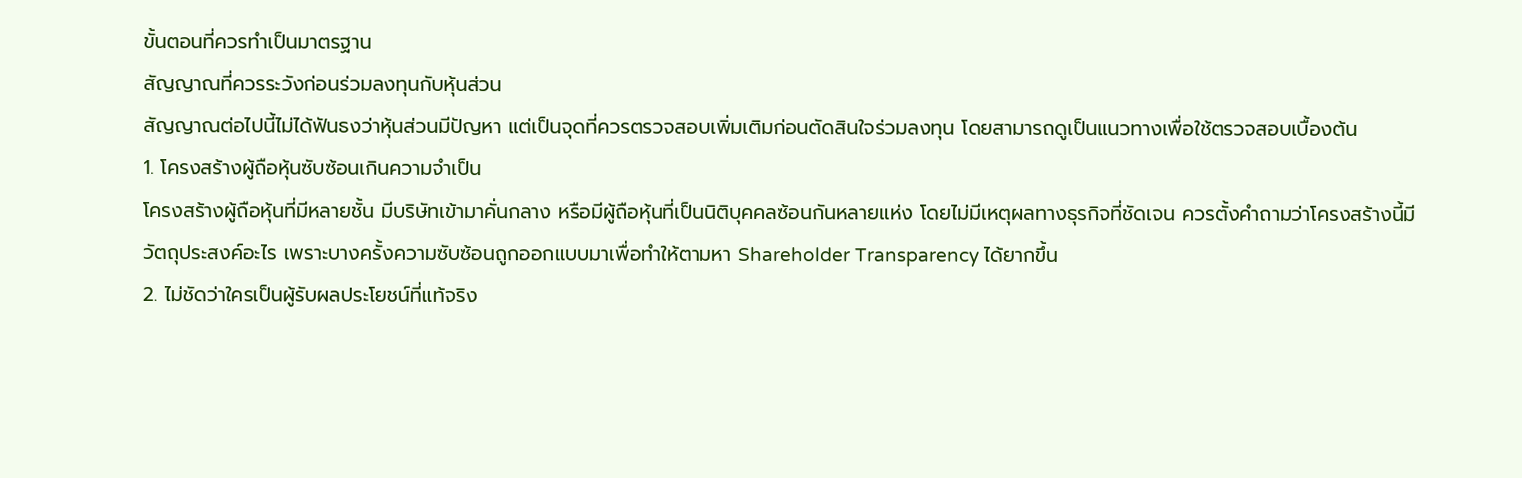ขั้นตอนที่ควรทำเป็นมาตรฐาน
สัญญาณที่ควรระวังก่อนร่วมลงทุนกับหุ้นส่วน
สัญญาณต่อไปนี้ไม่ได้ฟันธงว่าหุ้นส่วนมีปัญหา แต่เป็นจุดที่ควรตรวจสอบเพิ่มเติมก่อนตัดสินใจร่วมลงทุน โดยสามารถดูเป็นแนวทางเพื่อใช้ตรวจสอบเบื้องต้น
1. โครงสร้างผู้ถือหุ้นซับซ้อนเกินความจำเป็น
โครงสร้างผู้ถือหุ้นที่มีหลายชั้น มีบริษัทเข้ามาคั่นกลาง หรือมีผู้ถือหุ้นที่เป็นนิติบุคคลซ้อนกันหลายแห่ง โดยไม่มีเหตุผลทางธุรกิจที่ชัดเจน ควรตั้งคำถามว่าโครงสร้างนี้มีวัตถุประสงค์อะไร เพราะบางครั้งความซับซ้อนถูกออกแบบมาเพื่อทำให้ตามหา Shareholder Transparency ได้ยากขึ้น
2. ไม่ชัดว่าใครเป็นผู้รับผลประโยชน์ที่แท้จริง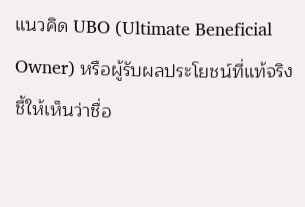แนวคิด UBO (Ultimate Beneficial Owner) หรือผู้รับผลประโยชน์ที่แท้จริง ชี้ให้เห็นว่าชื่อ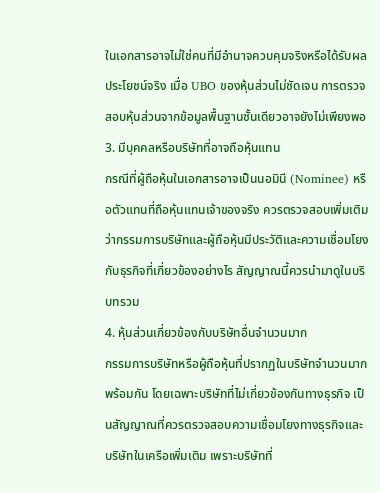ในเอกสารอาจไม่ใช่คนที่มีอำนาจควบคุมจริงหรือได้รับผลประโยชน์จริง เมื่อ UBO ของหุ้นส่วนไม่ชัดเจน การตรวจสอบหุ้นส่วนจากข้อมูลพื้นฐานชั้นเดียวอาจยังไม่เพียงพอ
3. มีบุคคลหรือบริษัทที่อาจถือหุ้นแทน
กรณีที่ผู้ถือหุ้นในเอกสารอาจเป็นนอมินี (Nominee) หรือตัวแทนที่ถือหุ้นแทนเจ้าของจริง ควรตรวจสอบเพิ่มเติมว่ากรรมการบริษัทและผู้ถือหุ้นมีประวัติและความเชื่อมโยงกับธุรกิจที่เกี่ยวข้องอย่างไร สัญญาณนี้ควรนำมาดูในบริบทรวม
4. หุ้นส่วนเกี่ยวข้องกับบริษัทอื่นจำนวนมาก
กรรมการบริษัทหรือผู้ถือหุ้นที่ปรากฏในบริษัทจำนวนมากพร้อมกัน โดยเฉพาะบริษัทที่ไม่เกี่ยวข้องกันทางธุรกิจ เป็นสัญญาณที่ควรตรวจสอบความเชื่อมโยงทางธุรกิจและบริษัทในเครือเพิ่มเติม เพราะบริษัทที่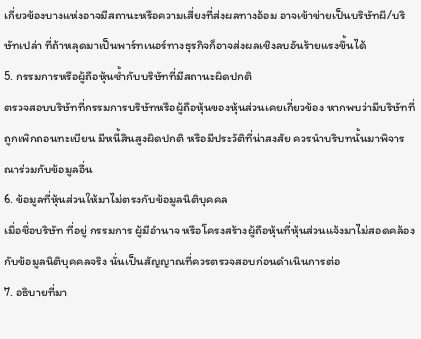เกี่ยวข้องบางแห่งอาจมีสถานะหรือความเสี่ยงที่ส่งผลทางอ้อม อาจเข้าข่ายเป็นบริษัทผี/บริษัทเปล่า ที่ถ้าหลุดมาเป็นพาร์ทเนอร์ทางธุรกิจก็อาจส่งผลเชิงลบอันร้ายแรงขึ้นได้
5. กรรมการหรือผู้ถือหุ้นซ้ำกับบริษัทที่มีสถานะผิดปกติ
ตรวจสอบบริษัทที่กรรมการบริษัทหรือผู้ถือหุ้นของหุ้นส่วนเคยเกี่ยวข้อง หากพบว่ามีบริษัทที่ถูกเพิกถอนทะเบียน มีหนี้สินสูงผิดปกติ หรือมีประวัติที่น่าสงสัย ควรนำบริบทนั้นมาพิจารณาร่วมกับข้อมูลอื่น
6. ข้อมูลที่หุ้นส่วนให้มาไม่ตรงกับข้อมูลนิติบุคคล
เมื่อชื่อบริษัท ที่อยู่ กรรมการ ผู้มีอำนาจ หรือโครงสร้างผู้ถือหุ้นที่หุ้นส่วนแจ้งมาไม่สอดคล้องกับข้อมูลนิติบุคคลจริง นั่นเป็นสัญญาณที่ควรตรวจสอบก่อนดำเนินการต่อ
7. อธิบายที่มา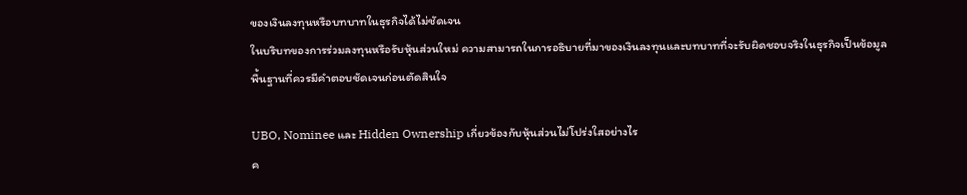ของเงินลงทุนหรือบทบาทในธุรกิจได้ไม่ชัดเจน
ในบริบทของการร่วมลงทุนหรือรับหุ้นส่วนใหม่ ความสามารถในการอธิบายที่มาของเงินลงทุนและบทบาทที่จะรับผิดชอบจริงในธุรกิจเป็นข้อมูลพื้นฐานที่ควรมีคำตอบชัดเจนก่อนตัดสินใจ

UBO, Nominee และ Hidden Ownership เกี่ยวข้องกับหุ้นส่วนไม่โปร่งใสอย่างไร
ค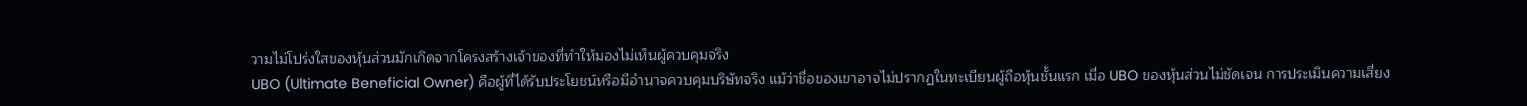วามไม่โปร่งใสของหุ้นส่วนมักเกิดจากโครงสร้างเจ้าของที่ทำให้มองไม่เห็นผู้ควบคุมจริง
UBO (Ultimate Beneficial Owner) คือผู้ที่ได้รับประโยชน์หรือมีอำนาจควบคุมบริษัทจริง แม้ว่าชื่อของเขาอาจไม่ปรากฏในทะเบียนผู้ถือหุ้นชั้นแรก เมื่อ UBO ของหุ้นส่วนไม่ชัดเจน การประเมินความเสี่ยง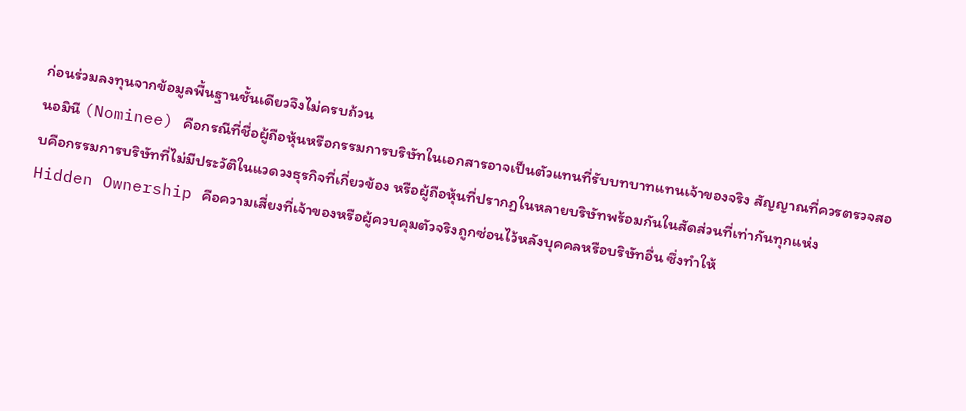ก่อนร่วมลงทุนจากข้อมูลพื้นฐานชั้นเดียวจึงไม่ครบถ้วน
นอมินี (Nominee) คือกรณีที่ชื่อผู้ถือหุ้นหรือกรรมการบริษัทในเอกสารอาจเป็นตัวแทนที่รับบทบาทแทนเจ้าของจริง สัญญาณที่ควรตรวจสอบคือกรรมการบริษัทที่ไม่มีประวัติในแวดวงธุรกิจที่เกี่ยวข้อง หรือผู้ถือหุ้นที่ปรากฏในหลายบริษัทพร้อมกันในสัดส่วนที่เท่ากันทุกแห่ง
Hidden Ownership คือความเสี่ยงที่เจ้าของหรือผู้ควบคุมตัวจริงถูกซ่อนไว้หลังบุคคลหรือบริษัทอื่น ซึ่งทำให้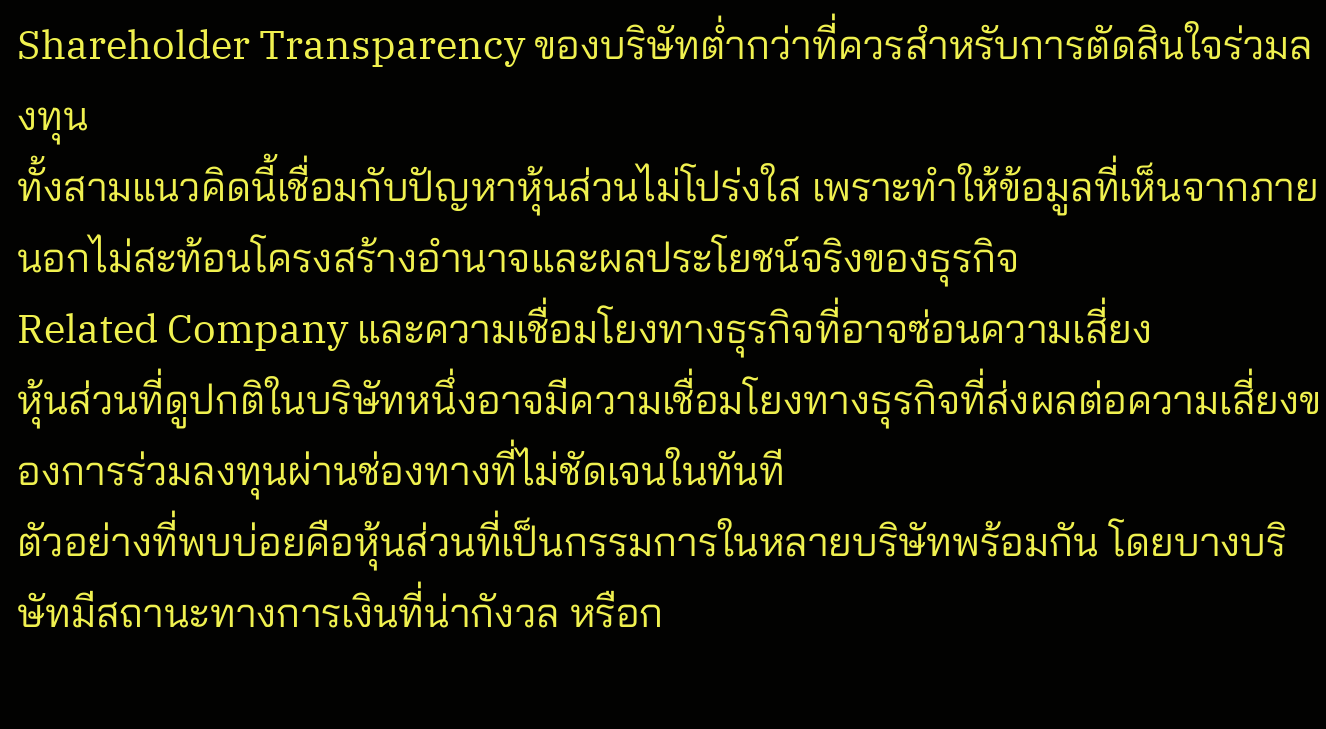Shareholder Transparency ของบริษัทต่ำกว่าที่ควรสำหรับการตัดสินใจร่วมลงทุน
ทั้งสามแนวคิดนี้เชื่อมกับปัญหาหุ้นส่วนไม่โปร่งใส เพราะทำให้ข้อมูลที่เห็นจากภายนอกไม่สะท้อนโครงสร้างอำนาจและผลประโยชน์จริงของธุรกิจ
Related Company และความเชื่อมโยงทางธุรกิจที่อาจซ่อนความเสี่ยง
หุ้นส่วนที่ดูปกติในบริษัทหนึ่งอาจมีความเชื่อมโยงทางธุรกิจที่ส่งผลต่อความเสี่ยงของการร่วมลงทุนผ่านช่องทางที่ไม่ชัดเจนในทันที
ตัวอย่างที่พบบ่อยคือหุ้นส่วนที่เป็นกรรมการในหลายบริษัทพร้อมกัน โดยบางบริษัทมีสถานะทางการเงินที่น่ากังวล หรือก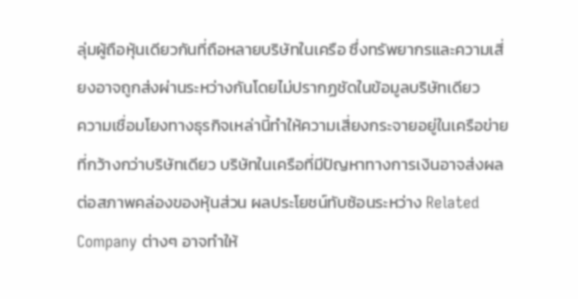ลุ่มผู้ถือหุ้นเดียวกันที่ถือหลายบริษัทในเครือ ซึ่งทรัพยากรและความเสี่ยงอาจถูกส่งผ่านระหว่างกันโดยไม่ปรากฏชัดในข้อมูลบริษัทเดียว
ความเชื่อมโยงทางธุรกิจเหล่านี้ทำให้ความเสี่ยงกระจายอยู่ในเครือข่ายที่กว้างกว่าบริษัทเดียว บริษัทในเครือที่มีปัญหาทางการเงินอาจส่งผลต่อสภาพคล่องของหุ้นส่วน ผลประโยชน์ทับซ้อนระหว่าง Related Company ต่างๆ อาจทำให้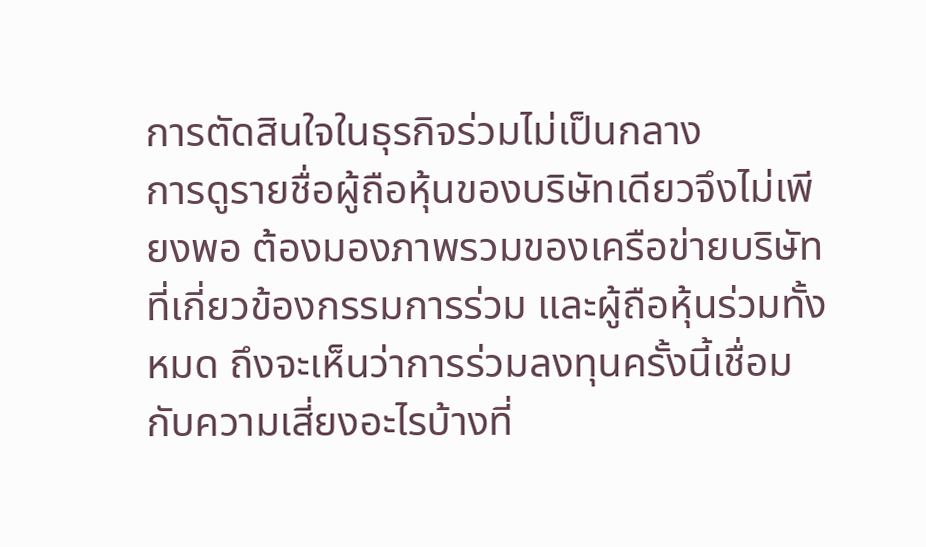การตัดสินใจในธุรกิจร่วมไม่เป็นกลาง
การดูรายชื่อผู้ถือหุ้นของบริษัทเดียวจึงไม่เพียงพอ ต้องมองภาพรวมของเครือข่ายบริษัทที่เกี่ยวข้องกรรมการร่วม และผู้ถือหุ้นร่วมทั้งหมด ถึงจะเห็นว่าการร่วมลงทุนครั้งนี้เชื่อมกับความเสี่ยงอะไรบ้างที่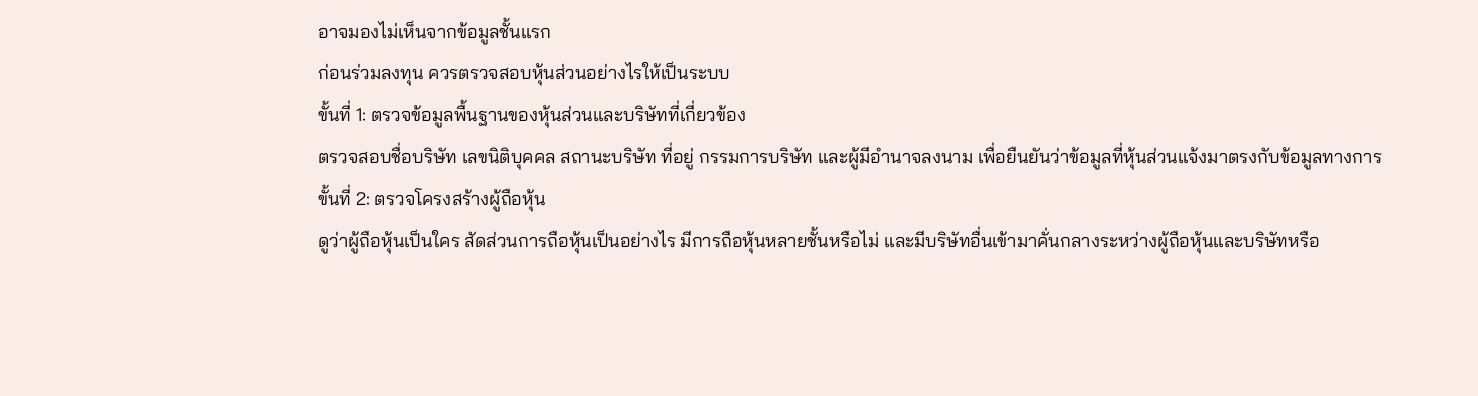อาจมองไม่เห็นจากข้อมูลชั้นแรก
ก่อนร่วมลงทุน ควรตรวจสอบหุ้นส่วนอย่างไรให้เป็นระบบ
ขั้นที่ 1: ตรวจข้อมูลพื้นฐานของหุ้นส่วนและบริษัทที่เกี่ยวข้อง
ตรวจสอบชื่อบริษัท เลขนิติบุคคล สถานะบริษัท ที่อยู่ กรรมการบริษัท และผู้มีอำนาจลงนาม เพื่อยืนยันว่าข้อมูลที่หุ้นส่วนแจ้งมาตรงกับข้อมูลทางการ
ขั้นที่ 2: ตรวจโครงสร้างผู้ถือหุ้น
ดูว่าผู้ถือหุ้นเป็นใคร สัดส่วนการถือหุ้นเป็นอย่างไร มีการถือหุ้นหลายชั้นหรือไม่ และมีบริษัทอื่นเข้ามาคั่นกลางระหว่างผู้ถือหุ้นและบริษัทหรือ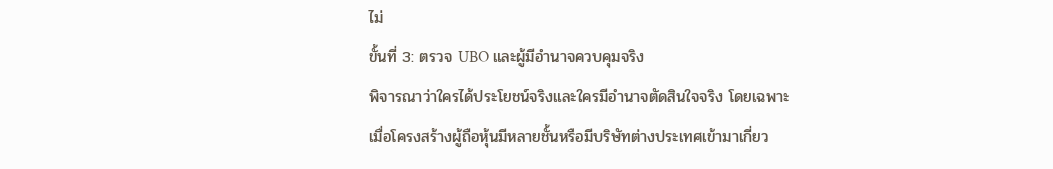ไม่
ขั้นที่ 3: ตรวจ UBO และผู้มีอำนาจควบคุมจริง
พิจารณาว่าใครได้ประโยชน์จริงและใครมีอำนาจตัดสินใจจริง โดยเฉพาะเมื่อโครงสร้างผู้ถือหุ้นมีหลายชั้นหรือมีบริษัทต่างประเทศเข้ามาเกี่ยว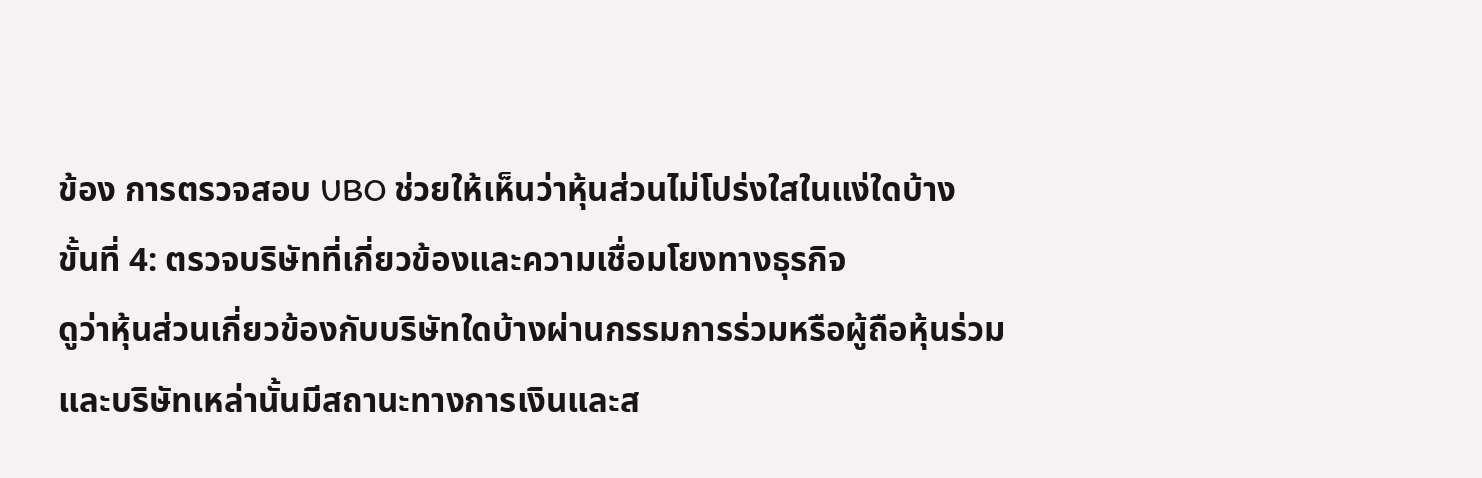ข้อง การตรวจสอบ UBO ช่วยให้เห็นว่าหุ้นส่วนไม่โปร่งใสในแง่ใดบ้าง
ขั้นที่ 4: ตรวจบริษัทที่เกี่ยวข้องและความเชื่อมโยงทางธุรกิจ
ดูว่าหุ้นส่วนเกี่ยวข้องกับบริษัทใดบ้างผ่านกรรมการร่วมหรือผู้ถือหุ้นร่วม และบริษัทเหล่านั้นมีสถานะทางการเงินและส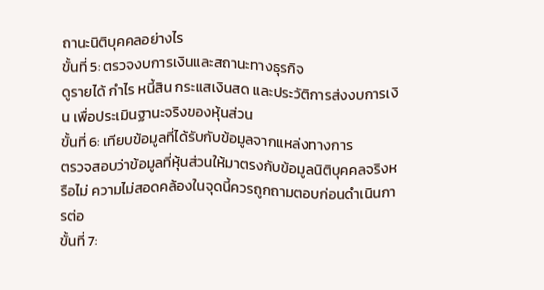ถานะนิติบุคคลอย่างไร
ขั้นที่ 5: ตรวจงบการเงินและสถานะทางธุรกิจ
ดูรายได้ กำไร หนี้สิน กระแสเงินสด และประวัติการส่งงบการเงิน เพื่อประเมินฐานะจริงของหุ้นส่วน
ขั้นที่ 6: เทียบข้อมูลที่ได้รับกับข้อมูลจากแหล่งทางการ
ตรวจสอบว่าข้อมูลที่หุ้นส่วนให้มาตรงกับข้อมูลนิติบุคคลจริงหรือไม่ ความไม่สอดคล้องในจุดนี้ควรถูกถามตอบก่อนดำเนินการต่อ
ขั้นที่ 7: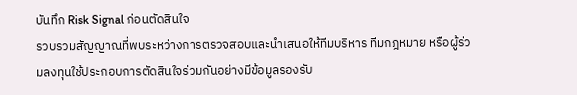บันทึก Risk Signal ก่อนตัดสินใจ
รวบรวมสัญญาณที่พบระหว่างการตรวจสอบและนำเสนอให้ทีมบริหาร ทีมกฎหมาย หรือผู้ร่วมลงทุนใช้ประกอบการตัดสินใจร่วมกันอย่างมีข้อมูลรองรับ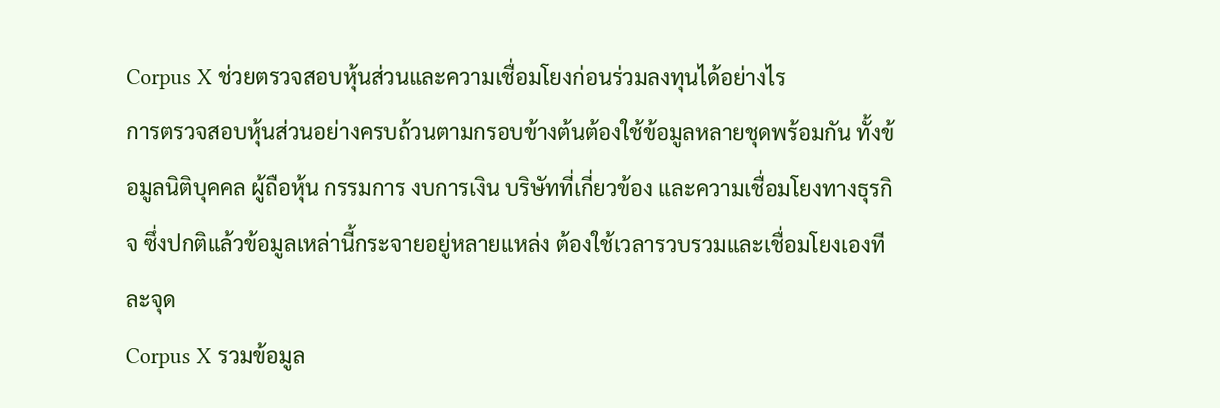Corpus X ช่วยตรวจสอบหุ้นส่วนและความเชื่อมโยงก่อนร่วมลงทุนได้อย่างไร
การตรวจสอบหุ้นส่วนอย่างครบถ้วนตามกรอบข้างต้นต้องใช้ข้อมูลหลายชุดพร้อมกัน ทั้งข้อมูลนิติบุคคล ผู้ถือหุ้น กรรมการ งบการเงิน บริษัทที่เกี่ยวข้อง และความเชื่อมโยงทางธุรกิจ ซึ่งปกติแล้วข้อมูลเหล่านี้กระจายอยู่หลายแหล่ง ต้องใช้เวลารวบรวมและเชื่อมโยงเองทีละจุด
Corpus X รวมข้อมูล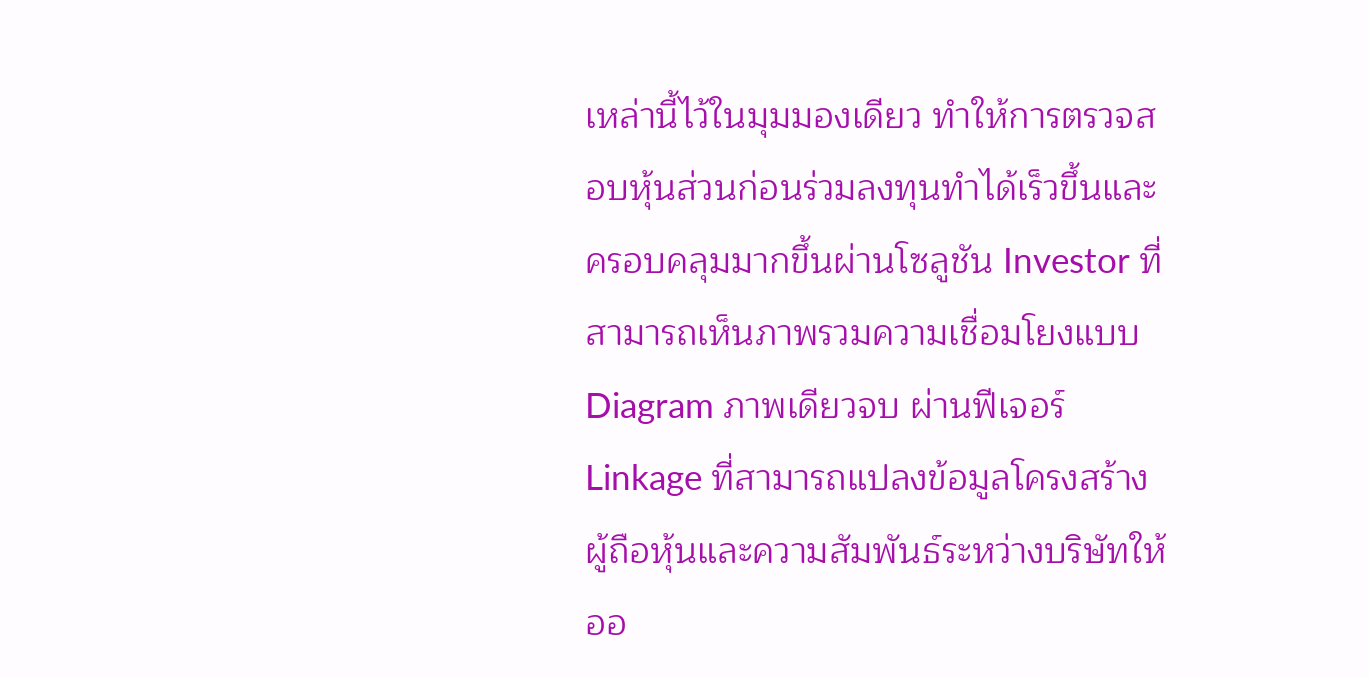เหล่านี้ไว้ในมุมมองเดียว ทำให้การตรวจสอบหุ้นส่วนก่อนร่วมลงทุนทำได้เร็วขึ้นและครอบคลุมมากขึ้นผ่านโซลูชัน Investor ที่สามารถเห็นภาพรวมความเชื่อมโยงแบบ Diagram ภาพเดียวจบ ผ่านฟีเจอร์ Linkage ที่สามารถแปลงข้อมูลโครงสร้างผู้ถือหุ้นและความสัมพันธ์ระหว่างบริษัทให้ออ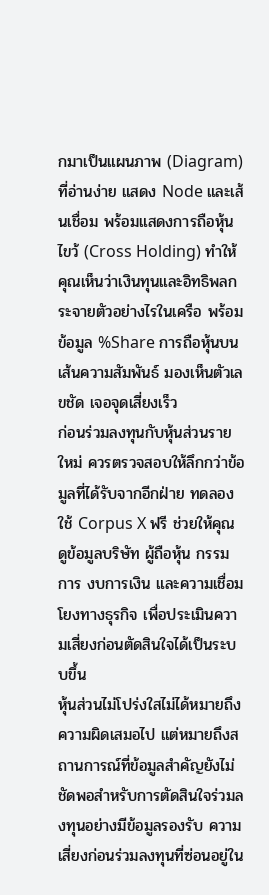กมาเป็นแผนภาพ (Diagram) ที่อ่านง่าย แสดง Node และเส้นเชื่อม พร้อมแสดงการถือหุ้นไขว้ (Cross Holding) ทำให้คุณเห็นว่าเงินทุนและอิทธิพลกระจายตัวอย่างไรในเครือ พร้อมข้อมูล %Share การถือหุ้นบนเส้นความสัมพันธ์ มองเห็นตัวเลขชัด เจอจุดเสี่ยงเร็ว
ก่อนร่วมลงทุนกับหุ้นส่วนรายใหม่ ควรตรวจสอบให้ลึกกว่าข้อมูลที่ได้รับจากอีกฝ่าย ทดลองใช้ Corpus X ฟรี ช่วยให้คุณดูข้อมูลบริษัท ผู้ถือหุ้น กรรมการ งบการเงิน และความเชื่อมโยงทางธุรกิจ เพื่อประเมินความเสี่ยงก่อนตัดสินใจได้เป็นระบบขึ้น
หุ้นส่วนไม่โปร่งใสไม่ได้หมายถึงความผิดเสมอไป แต่หมายถึงสถานการณ์ที่ข้อมูลสำคัญยังไม่ชัดพอสำหรับการตัดสินใจร่วมลงทุนอย่างมีข้อมูลรองรับ ความเสี่ยงก่อนร่วมลงทุนที่ซ่อนอยู่ใน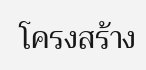โครงสร้าง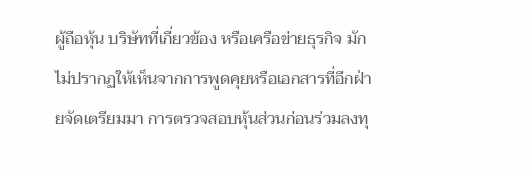ผู้ถือหุ้น บริษัทที่เกี่ยวข้อง หรือเครือข่ายธุรกิจ มักไม่ปรากฏให้เห็นจากการพูดคุยหรือเอกสารที่อีกฝ่ายจัดเตรียมมา การตรวจสอบหุ้นส่วนก่อนร่วมลงทุ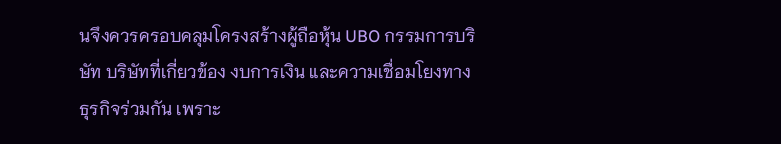นจึงควรครอบคลุมโครงสร้างผู้ถือหุ้น UBO กรรมการบริษัท บริษัทที่เกี่ยวข้อง งบการเงิน และความเชื่อมโยงทางธุรกิจร่วมกัน เพราะ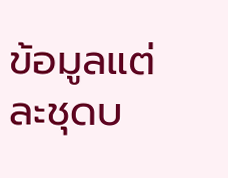ข้อมูลแต่ละชุดบ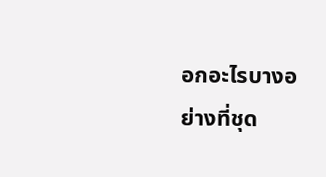อกอะไรบางอย่างที่ชุด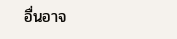อื่นอาจ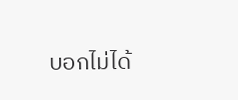บอกไม่ได้